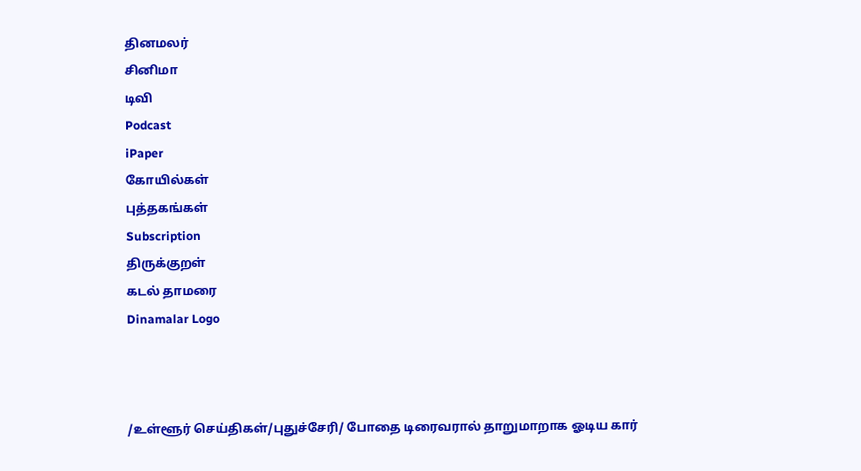தினமலர்
சினிமா
டிவி
Podcast
iPaper
கோயில்கள்
புத்தகங்கள்
Subscription
திருக்குறள்
கடல் தாமரை
Dinamalar Logo



/உள்ளூர் செய்திகள்/புதுச்சேரி/ போதை டிரைவரால் தாறுமாறாக ஓடிய கார்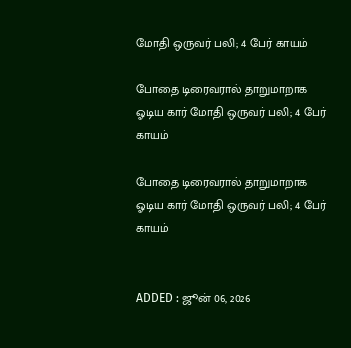மோதி ஒருவர் பலி; 4 பேர் காயம்

போதை டிரைவரால் தாறுமாறாக ஓடிய கார் மோதி ஒருவர் பலி; 4 பேர் காயம்

போதை டிரைவரால் தாறுமாறாக ஓடிய கார் மோதி ஒருவர் பலி; 4 பேர் காயம்


ADDED : ஜூன் 06, 2026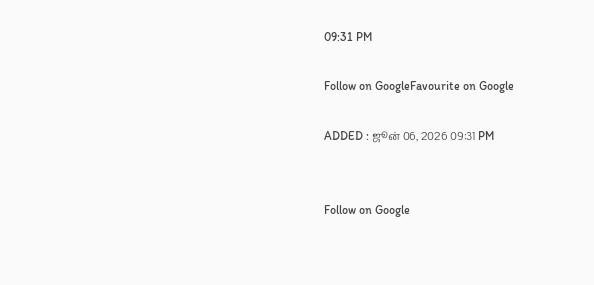09:31 PM

Follow on GoogleFavourite on Google

ADDED : ஜூன் 06, 2026 09:31 PM


Follow on Google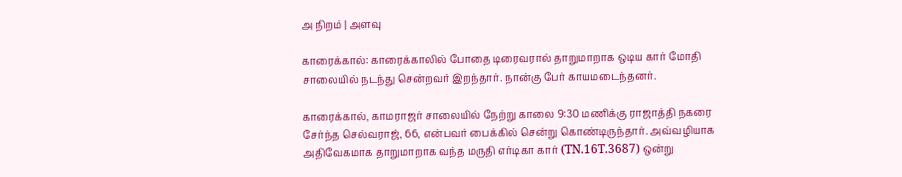அ நிறம் | அளவு

காரைக்கால்: காரைக்காலில் போதை டிரைவரால் தாறுமாறாக ஒடிய கார் மோதி சாலையில் நடந்து சென்றவர் இறந்தார். நான்கு பேர் காயமடைந்தனர்.

காரைக்கால், காமராஜர் சாலையில் நேற்று காலை 9:30 மணிக்கு ராஜாத்தி நகரை சேர்ந்த செல்வராஜ், 66, என்பவர் பைக்கில் சென்று கொண்டிருந்தார். அவ்வழியாக அதிவேகமாக தாறுமாறாக வந்த மருதி எர்டிகா கார் (TN.16T.3687) ஒன்று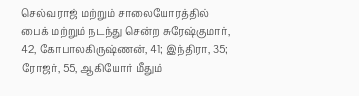செல்வராஜ் மற்றும் சாலையோரத்தில் பைக் மற்றும் நடந்து சென்ற சுரேஷ்குமார், 42, கோபாலகிருஷ்ணன், 41; இந்திரா, 35; ரோஜர், 55, ஆகியோர் மீதும்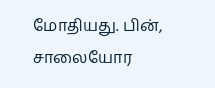மோதியது. பின், சாலையோர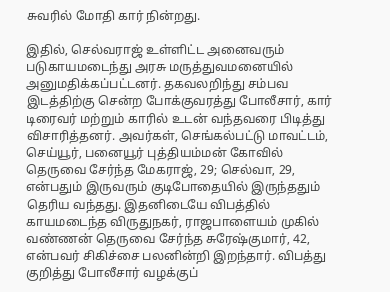சுவரில் மோதி கார் நின்றது.

இதில், செல்வராஜ் உள்ளிட்ட அனைவரும் படுகாயமடைந்து அரசு மருத்துவமனையில் அனுமதிக்கப்பட்டனர். தகவலறிந்து சம்பவ இடத்திற்கு சென்ற போக்குவரத்து போலீசார், கார் டிரைவர் மற்றும் காரில் உடன் வந்தவரை பிடித்து விசாரித்தனர். அவர்கள், செங்கல்பட்டு மாவட்டம், செய்யூர், பனையூர் புத்தியம்மன் கோவில் தெருவை சேர்ந்த மேகராஜ், 29; செல்வா, 29, என்பதும் இருவரும் குடிபோதையில் இருந்ததும் தெரிய வந்தது. இதனிடையே விபத்தில் காயமடைந்த விருதுநகர், ராஜபாளையம் முகில் வண்ணன் தெருவை சேர்ந்த சுரேஷ்குமார், 42, என்பவர் சிகிச்சை பலனின்றி இறந்தார். விபத்து குறித்து போலீசார் வழக்குப்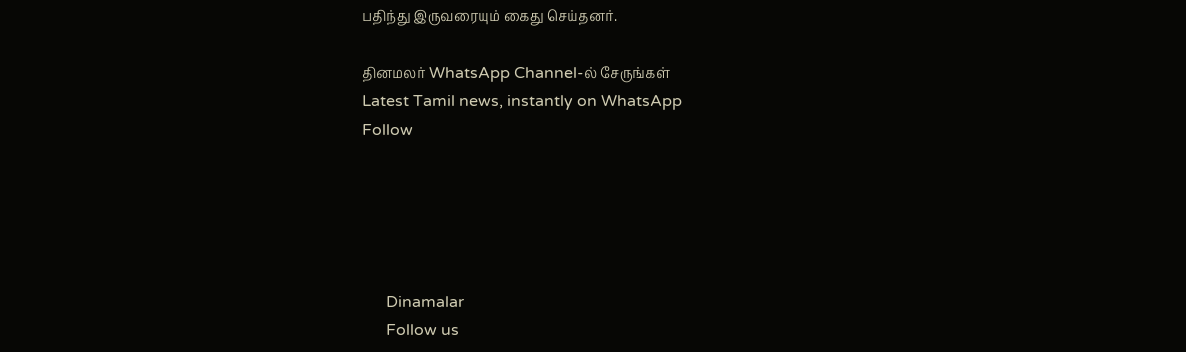பதிந்து இருவரையும் கைது செய்தனர்.

தினமலர் WhatsApp Channel-ல் சேருங்கள்
Latest Tamil news, instantly on WhatsApp
Follow





      Dinamalar
      Follow us